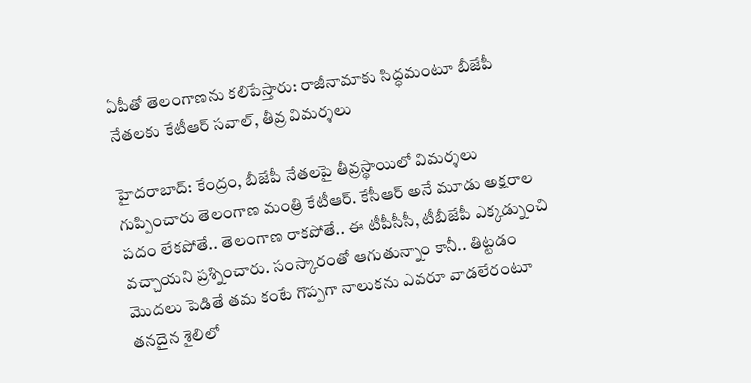ఏపీతో తెలంగాణను కలిపేస్తారు: రాజీనామాకు సిద్ధమంటూ బీజేపీ నేతలకు కేటీఆర్ సవాల్, తీవ్ర విమర్శలు

హైదరాబాద్: కేంద్రం, బీజేపీ నేతలపై తీవ్రస్థాయిలో విమర్శలు గుప్పించారు తెలంగాణ మంత్రి కేటీఆర్. కేసీఆర్ అనే మూడు అక్షరాల పదం లేకపోతే.. తెలంగాణ రాకపోతే.. ఈ టీపీసీసీ, టీబీజేపీ ఎక్కడ్నుంచి వచ్చాయని ప్రశ్నించారు. సంస్కారంతో ఆగుతున్నాం కానీ.. తిట్టడం మొదలు పెడితే తమ కంటే గొప్పగా నాలుకను ఎవరూ వాడలేరంటూ తనదైన శైలిలో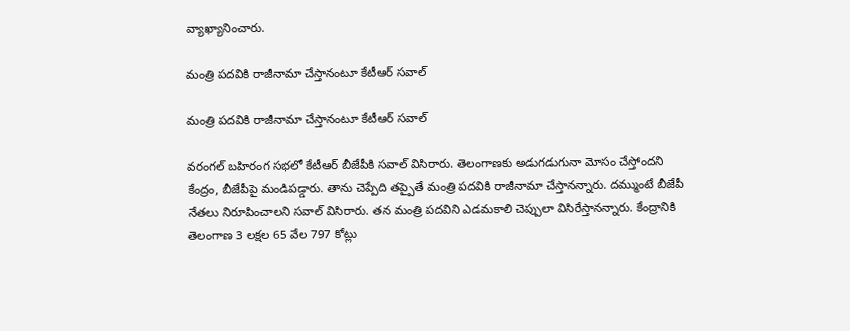వ్యాఖ్యానించారు.

మంత్రి పదవికి రాజీనామా చేస్తానంటూ కేటీఆర్ సవాల్

మంత్రి పదవికి రాజీనామా చేస్తానంటూ కేటీఆర్ సవాల్

వరంగల్ బహిరంగ సభలో కేటీఆర్ బీజేపీకి సవాల్ విసిరారు. తెలంగాణకు అడుగడుగునా మోసం చేస్తోందని కేంద్రం, బీజేపీపై మండిపడ్డారు. తాను చెప్పేది తప్పైతే మంత్రి పదవికి రాజీనామా చేస్తానన్నారు. దమ్ముంటే బీజేపీ నేతలు నిరూపించాలని సవాల్ విసిరారు. తన మంత్రి పదవిని ఎడమకాలి చెప్పులా విసిరేస్తానన్నారు. కేంద్రానికి తెలంగాణ 3 లక్షల 65 వేల 797 కోట్లు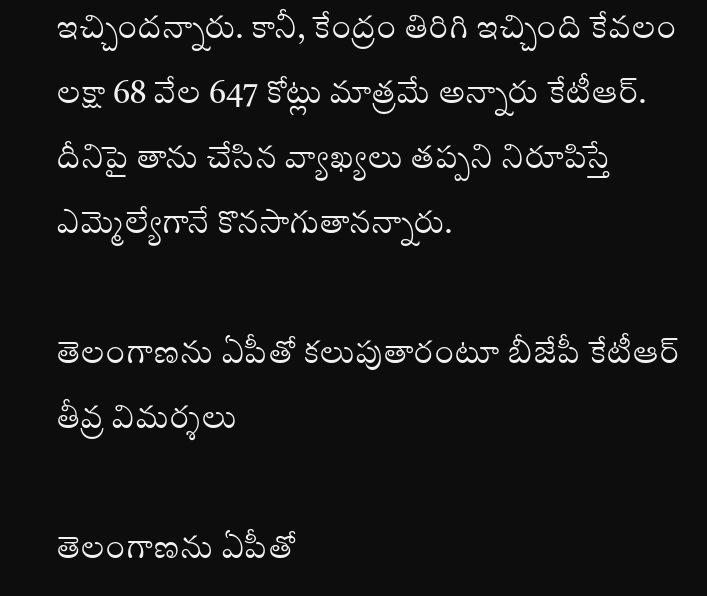ఇచ్చిందన్నారు. కానీ, కేంద్రం తిరిగి ఇచ్చింది కేవలం లక్షా 68 వేల 647 కోట్లు మాత్రమే అన్నారు కేటీఆర్. దీనిపై తాను చేసిన వ్యాఖ్యలు తప్పని నిరూపిస్తే ఎమ్మెల్యేగానే కొనసాగుతానన్నారు.

తెలంగాణను ఏపీతో కలుపుతారంటూ బీజేపీ కేటీఆర్ తీవ్ర విమర్శలు

తెలంగాణను ఏపీతో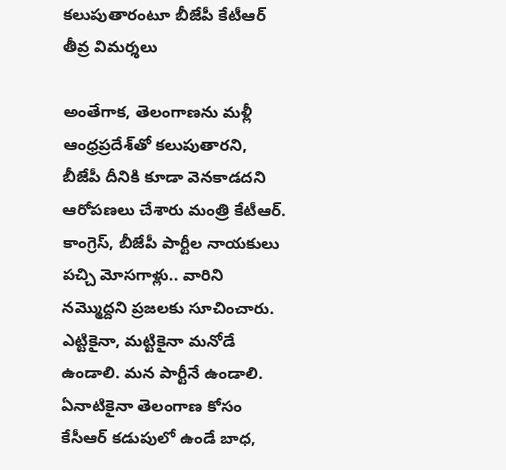కలుపుతారంటూ బీజేపీ కేటీఆర్ తీవ్ర విమర్శలు

అంతేగాక, తెలంగాణను మళ్లీ ఆంధ్రప్రదేశ్‌తో కలుపుతారని, బీజేపీ దీనికి కూడా వెనకాడదని ఆరోపణలు చేశారు మంత్రి కేటీఆర్. కాంగ్రెస్, బీజేపీ పార్టీల నాయ‌కులు ప‌చ్చి మోస‌గాళ్లు.. వారిని న‌మ్మొద్దని ప్రజ‌ల‌కు సూచించారు. ఎట్టికైనా, మ‌ట్టికైనా మ‌నోడే ఉండాలి. మ‌న పార్టీనే ఉండాలి. ఏనాటికైనా తెలంగాణ కోసం కేసీఆర్ క‌డుపులో ఉండే బాధ‌,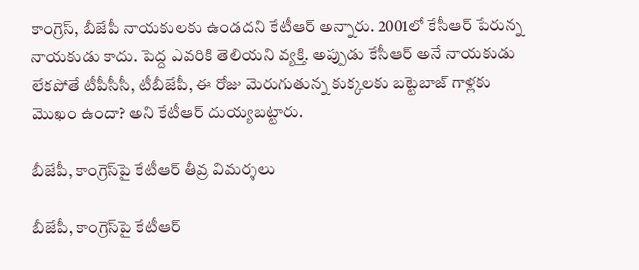కాంగ్రెస్, బీజేపీ నాయ‌కుల‌కు ఉండ‌దని కేటీఆర్ అన్నారు. 2001లో కేసీఆర్ పేరున్న నాయకుడు కాదు. పెద్ద ఎవరికి తెలియని వ్యక్తి. అప్పుడు కేసీఆర్ అనే నాయకుడు లేకపోతే టీపీసీసీ, టీబీజేపీ, ఈ రోజు మెరుగుతున్న కుక్కలకు బట్టెబాజ్ గాళ్లకు మొఖం ఉందా? అని కేటీఆర్ దుయ్యబట్టారు.

బీజేపీ, కాంగ్రెస్‌పై కేటీఆర్ తీవ్ర విమర్శలు

బీజేపీ, కాంగ్రెస్‌పై కేటీఆర్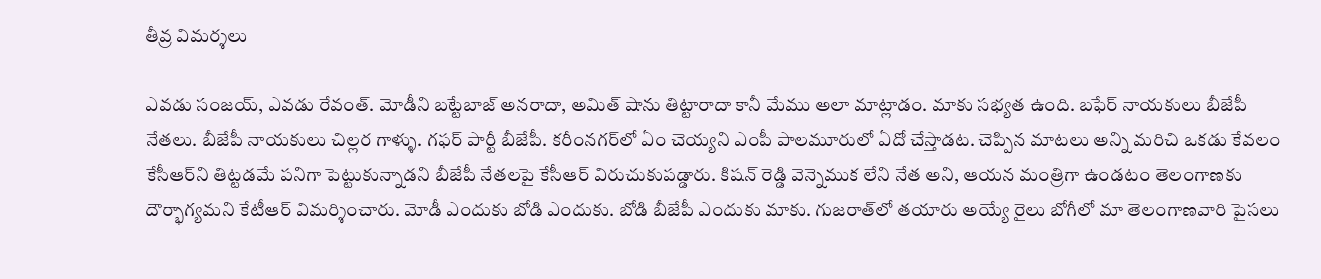తీవ్ర విమర్శలు

ఎవడు సంజయ్, ఎవడు రేవంత్. మోడీని బట్టేబాజ్ అనరాదా, అమిత్ షా‌ను తిట్టారాదా కానీ మేము అలా మాట్లాడం. మాకు సభ్యత ఉంది. బఫేర్ నాయకులు బీజేపీ నేతలు. బీజేపీ నాయకులు చిల్లర గాళ్ళు. గఫర్ పార్టీ బీజేపీ. కరీంనగర్‌లో ఏం చెయ్యని ఎంపీ పాలమూరులో ఏదో చేస్తాడట. చెప్పిన మాటలు అన్ని మరిచి ఒకడు కేవలం కేసీఆర్‌ని తిట్టడమే పనిగా పెట్టుకున్నాడని బీజేపీ నేతలపై కేసీఆర్ విరుచుకుపడ్డారు. కిషన్ రెడ్డి వెన్నెముక లేని నేత అని, ఆయన మంత్రిగా ఉండటం తెలంగాణకు దౌర్భాగ్యమని కేటీఆర్ విమర్శించారు. మోడీ ఎందుకు బోడి ఎందుకు. బోడి బీజేపీ ఎందుకు మాకు. గుజరాత్‌లో తయారు అయ్యే రైలు బోగీలో మా తెలంగాణవారి పైసలు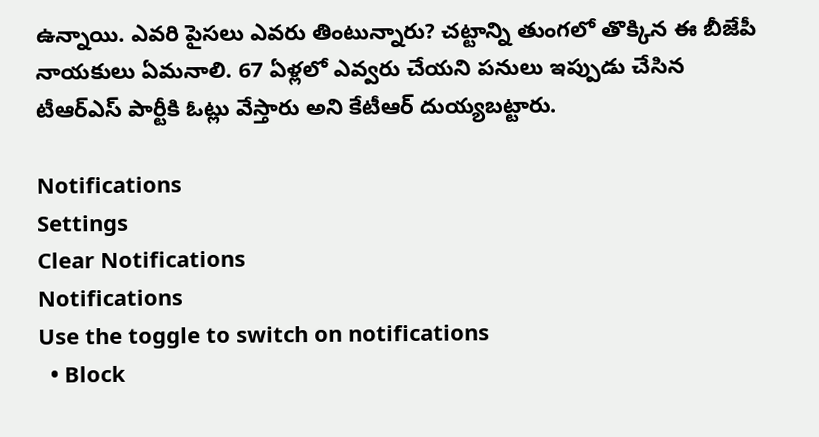ఉన్నాయి. ఎవరి పైసలు ఎవరు తింటున్నారు? చట్టాన్ని తుంగలో తొక్కిన ఈ బీజేపీ నాయకులు ఏమనాలి. 67 ఏళ్లలో ఎవ్వరు చేయని పనులు ఇప్పుడు చేసిన టీఆర్ఎస్ పార్టీకి ఓట్లు వేస్తారు అని కేటీఆర్ దుయ్యబట్టారు.

Notifications
Settings
Clear Notifications
Notifications
Use the toggle to switch on notifications
  • Block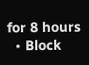for 8 hours
  • Block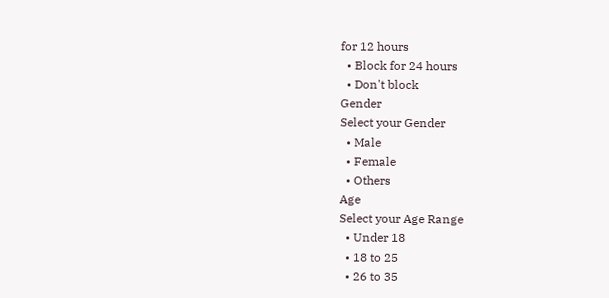for 12 hours
  • Block for 24 hours
  • Don't block
Gender
Select your Gender
  • Male
  • Female
  • Others
Age
Select your Age Range
  • Under 18
  • 18 to 25
  • 26 to 35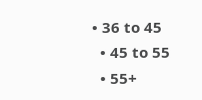• 36 to 45
  • 45 to 55
  • 55+